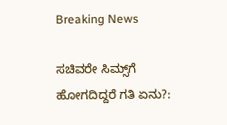Breaking News

ಸಚಿವರೇ ಸಿಮ್ಸ್‌ಗೆ ಹೋಗದಿದ್ದರೆ ಗತಿ ಏನು?: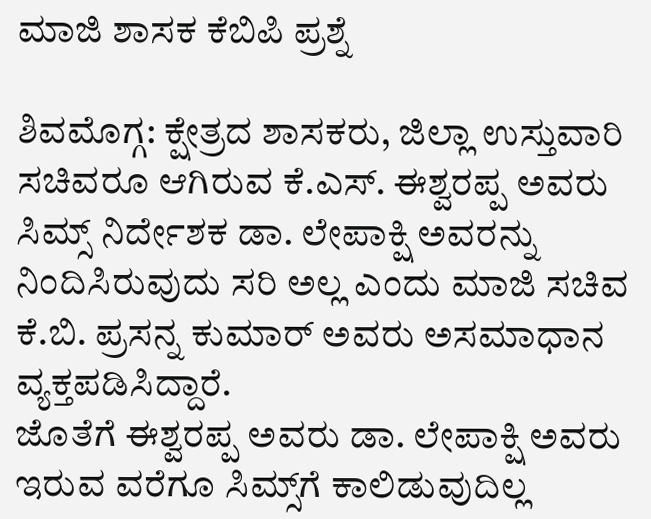ಮಾಜಿ ಶಾಸಕ ಕೆಬಿಪಿ ಪ್ರಶ್ನೆ

ಶಿವಮೊಗ್ಗ: ಕ್ಷೇತ್ರದ ಶಾಸಕರು, ಜಿಲ್ಲಾ ಉಸ್ತುವಾರಿ ಸಚಿವರೂ ಆಗಿರುವ ಕೆ.ಎಸ್. ಈಶ್ವರಪ್ಪ ಅವರು ಸಿಮ್ಸ್ ನಿರ್ದೇಶಕ ಡಾ. ಲೇಪಾಕ್ಷಿ ಅವರನ್ನು ನಿಂದಿಸಿರುವುದು ಸರಿ ಅಲ್ಲ ಎಂದು ಮಾಜಿ ಸಚಿವ ಕೆ.ಬಿ. ಪ್ರಸನ್ನ ಕುಮಾರ್ ಅವರು ಅಸಮಾಧಾನ ವ್ಯಕ್ತಪಡಿಸಿದ್ದಾರೆ.
ಜೊತೆಗೆ ಈಶ್ವರಪ್ಪ ಅವರು ಡಾ. ಲೇಪಾಕ್ಷಿ ಅವರು ಇರುವ ವರೆಗೂ ಸಿಮ್ಸ್‌ಗೆ ಕಾಲಿಡುವುದಿಲ್ಲ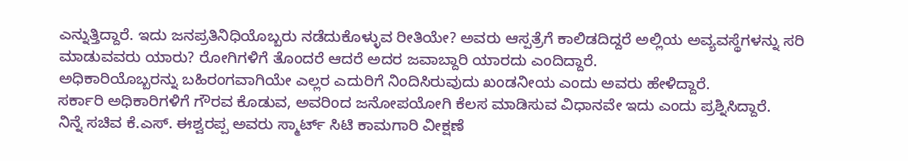ಎನ್ನುತ್ತಿದ್ದಾರೆ. ಇದು ಜನಪ್ರತಿನಿಧಿಯೊಬ್ಬರು ನಡೆದುಕೊಳ್ಳುವ ರೀತಿಯೇ? ಅವರು ಆಸ್ಪತ್ರೆಗೆ ಕಾಲಿಡದಿದ್ದರೆ ಅಲ್ಲಿಯ ಅವ್ಯವಸ್ಥೆಗಳನ್ನು ಸರಿ ಮಾಡುವವರು ಯಾರು? ರೋಗಿಗಳಿಗೆ ತೊಂದರೆ ಆದರೆ ಅದರ ಜವಾಬ್ದಾರಿ ಯಾರದು ಎಂದಿದ್ದಾರೆ.
ಅಧಿಕಾರಿಯೊಬ್ಬರನ್ನು ಬಹಿರಂಗವಾಗಿಯೇ ಎಲ್ಲರ ಎದುರಿಗೆ ನಿಂದಿಸಿರುವುದು ಖಂಡನೀಯ ಎಂದು ಅವರು ಹೇಳಿದ್ದಾರೆ.
ಸರ್ಕಾರಿ ಅಧಿಕಾರಿಗಳಿಗೆ ಗೌರವ ಕೊಡುವ, ಅವರಿಂದ ಜನೋಪಯೋಗಿ ಕೆಲಸ ಮಾಡಿಸುವ ವಿಧಾನವೇ ಇದು ಎಂದು ಪ್ರಶ್ನಿಸಿದ್ದಾರೆ‌.
ನಿನ್ನೆ ಸಚಿವ ಕೆ.ಎಸ್. ಈಶ್ವರಪ್ಪ ಅವರು ಸ್ಮಾರ್ಟ್ ಸಿಟಿ ಕಾಮಗಾರಿ ವೀಕ್ಷಣೆ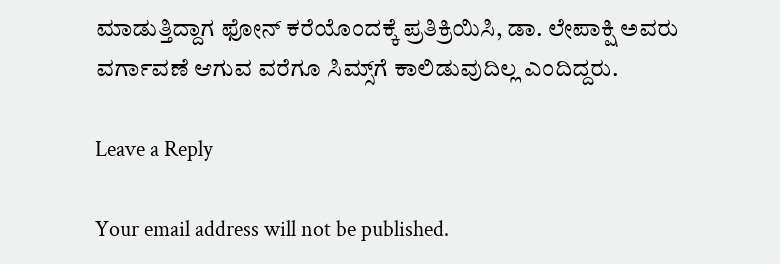ಮಾಡುತ್ತಿದ್ದಾಗ ಫೋನ್ ಕರೆಯೊಂದಕ್ಕೆ ಪ್ರತಿಕ್ರಿಯಿಸಿ, ಡಾ. ಲೇಪಾಕ್ಷಿ ಅವರು ವರ್ಗಾವಣೆ ಆಗುವ ವರೆಗೂ ಸಿಮ್ಸ್‌ಗೆ ಕಾಲಿಡುವುದಿಲ್ಲ ಎಂದಿದ್ದರು.

Leave a Reply

Your email address will not be published.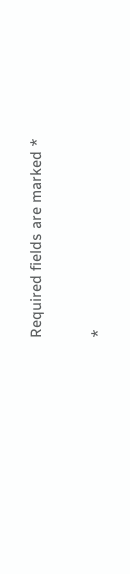Required fields are marked *

*